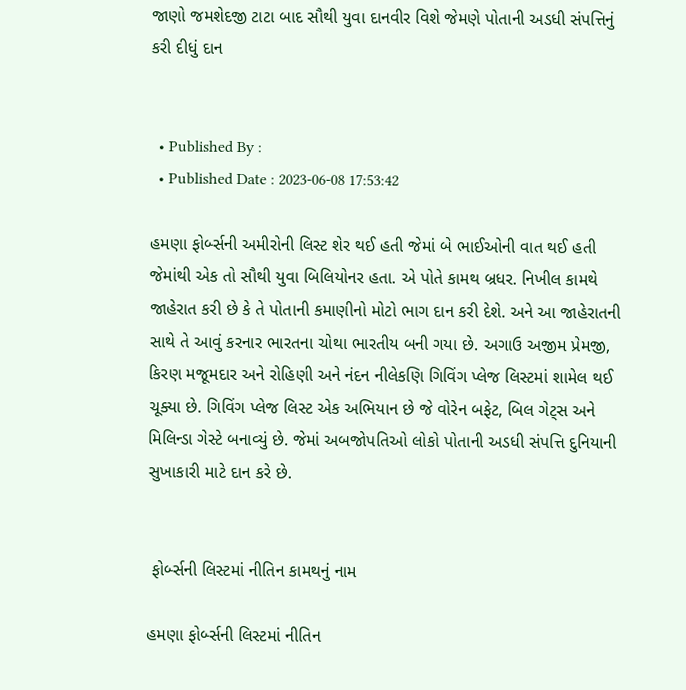જાણો જમશેદજી ટાટા બાદ સૌથી યુવા દાનવીર વિશે જેમણે પોતાની અડધી સંપત્તિનું કરી દીધું દાન


  • Published By :
  • Published Date : 2023-06-08 17:53:42

હમણા ફોર્બ્સની અમીરોની લિસ્ટ શેર થઈ હતી જેમાં બે ભાઈઓની વાત થઈ હતી જેમાંથી એક તો સૌથી યુવા બિલિયોનર હતા. એ પોતે કામથ બ્રધર. નિખીલ કામથે જાહેરાત કરી છે કે તે પોતાની કમાણીનો મોટો ભાગ દાન કરી દેશે. અને આ જાહેરાતની સાથે તે આવું કરનાર ભારતના ચોથા ભારતીય બની ગયા છે. અગાઉ અજીમ પ્રેમજી, કિરણ મજૂમદાર અને રોહિણી અને નંદન નીલેકણિ ગિવિંગ પ્લેજ લિસ્ટમાં શામેલ થઈ ચૂક્યા છે. ગિવિંગ પ્લેજ લિસ્ટ એક અભિયાન છે જે વોરેન બફેટ, બિલ ગેટ્સ અને મિલિન્ડા ગેસ્ટે બનાવ્યું છે. જેમાં અબજોપતિઓ લોકો પોતાની અડધી સંપત્તિ દુનિયાની સુખાકારી માટે દાન કરે છે.


 ફોર્બ્સની લિસ્ટમાં નીતિન કામથનું નામ

હમણા ફોર્બ્સની લિસ્ટમાં નીતિન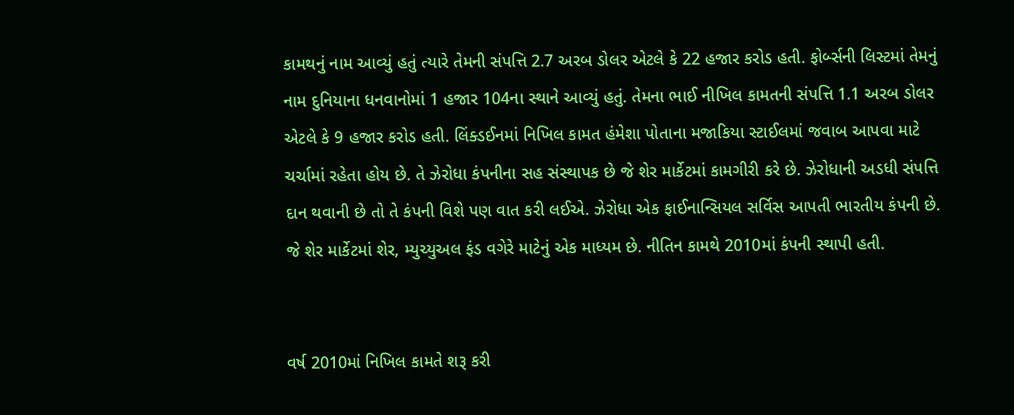કામથનું નામ આવ્યું હતું ત્યારે તેમની સંપત્તિ 2.7 અરબ ડોલર એટલે કે 22 હજાર કરોડ હતી. ફોર્બ્સની લિસ્ટમાં તેમનું નામ દુનિયાના ધનવાનોમાં 1 હજાર 104ના સ્થાને આવ્યું હતું. તેમના ભાઈ નીખિલ કામતની સંપત્તિ 1.1 અરબ ડોલર એટલે કે 9 હજાર કરોડ હતી. લિંક્ડઈનમાં નિખિલ કામત હંમેશા પોતાના મજાકિયા સ્ટાઈલમાં જવાબ આપવા માટે ચર્ચામાં રહેતા હોય છે. તે ઝેરોધા કંપનીના સહ સંસ્થાપક છે જે શેર માર્કેટમાં કામગીરી કરે છે. ઝેરોધાની અડધી સંપત્તિ દાન થવાની છે તો તે કંપની વિશે પણ વાત કરી લઈએ. ઝેરોધા એક ફાઈનાન્સિયલ સર્વિસ આપતી ભારતીય કંપની છે. જે શેર માર્કેટમાં શેર, મ્યુચ્યુઅલ ફંડ વગેરે માટેનું એક માધ્યમ છે. નીતિન કામથે 2010માં કંપની સ્થાપી હતી.


વર્ષ 2010માં નિખિલ કામતે શરૂ કરી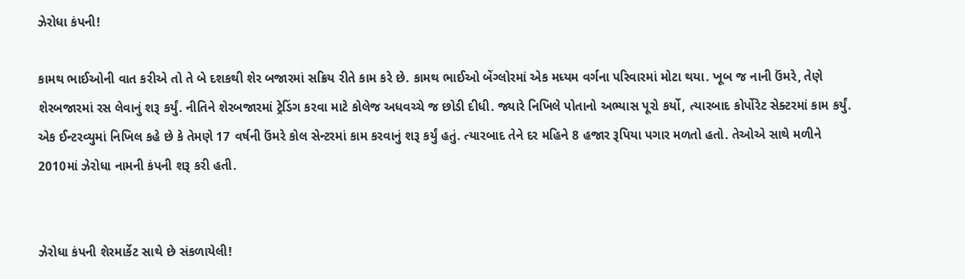ઝેરોધા કંપની!

કામથ ભાઈઓની વાત કરીએ તો તે બે દશકથી શેર બજારમાં સક્રિય રીતે કામ કરે છે. કામથ ભાઈઓ બેંગ્લોરમાં એક મધ્યમ વર્ગના પરિવારમાં મોટા થયા. ખૂબ જ નાની ઉંમરે, તેણે શેરબજારમાં રસ લેવાનું શરૂ કર્યું. નીતિને શેરબજારમાં ટ્રેડિંગ કરવા માટે કોલેજ અધવચ્ચે જ છોડી દીધી. જ્યારે નિખિલે પોતાનો અભ્યાસ પૂરો કર્યો, ત્યારબાદ કોર્પોરેટ સેક્ટરમાં કામ કર્યું. એક ઈન્ટરવ્યુમાં નિખિલ કહે છે કે તેમણે 17 વર્ષની ઉંમરે કોલ સેન્ટરમાં કામ કરવાનું શરૂ કર્યું હતું. ત્યારબાદ તેને દર મહિને 8 હજાર રૂપિયા પગાર મળતો હતો. તેઓએ સાથે મળીને 2010માં ઝેરોધા નામની કંપની શરૂ કરી હતી.


ઝેરોધા કંપની શેરમાર્કેટ સાથે છે સંકળાયેલી!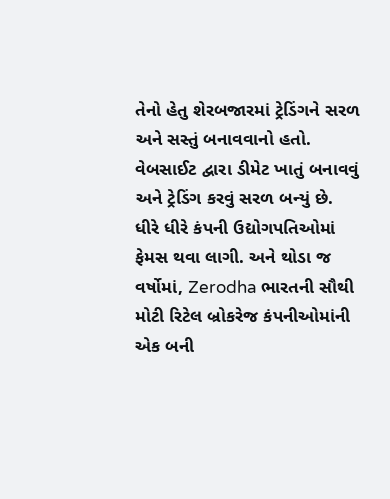તેનો હેતુ શેરબજારમાં ટ્રેડિંગને સરળ અને સસ્તું બનાવવાનો હતો. વેબસાઈટ દ્વારા ડીમેટ ખાતું બનાવવું અને ટ્રેડિંગ કરવું સરળ બન્યું છે. ધીરે ધીરે કંપની ઉદ્યોગપતિઓમાં ફેમસ થવા લાગી. અને થોડા જ વર્ષોમાં, Zerodha ભારતની સૌથી મોટી રિટેલ બ્રોકરેજ કંપનીઓમાંની એક બની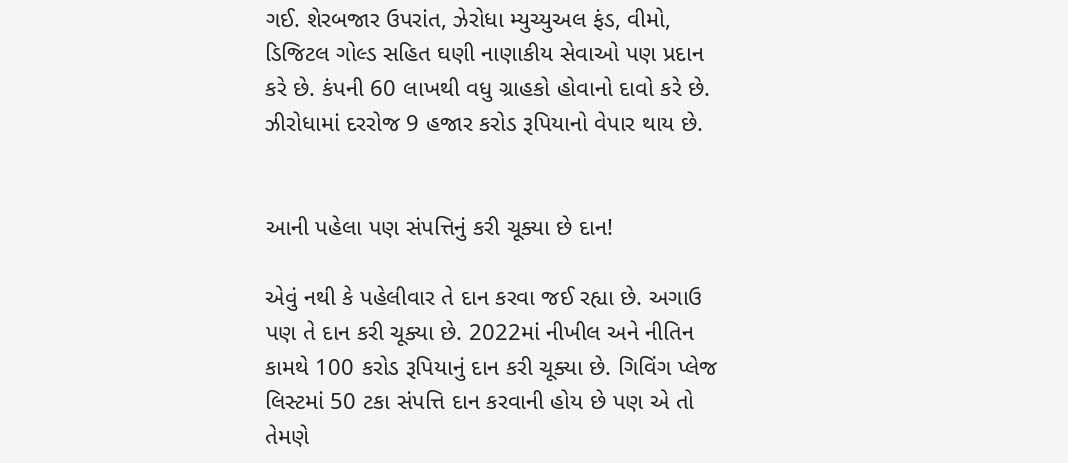ગઈ. શેરબજાર ઉપરાંત, ઝેરોધા મ્યુચ્યુઅલ ફંડ, વીમો, ડિજિટલ ગોલ્ડ સહિત ઘણી નાણાકીય સેવાઓ પણ પ્રદાન કરે છે. કંપની 60 લાખથી વધુ ગ્રાહકો હોવાનો દાવો કરે છે. ઝીરોધામાં દરરોજ 9 હજાર કરોડ રૂપિયાનો વેપાર થાય છે.


આની પહેલા પણ સંપત્તિનું કરી ચૂક્યા છે દાન!

એવું નથી કે પહેલીવાર તે દાન કરવા જઈ રહ્યા છે. અગાઉ પણ તે દાન કરી ચૂક્યા છે. 2022માં નીખીલ અને નીતિન કામથે 100 કરોડ રૂપિયાનું દાન કરી ચૂક્યા છે. ગિવિંગ પ્લેજ લિસ્ટમાં 50 ટકા સંપત્તિ દાન કરવાની હોય છે પણ એ તો તેમણે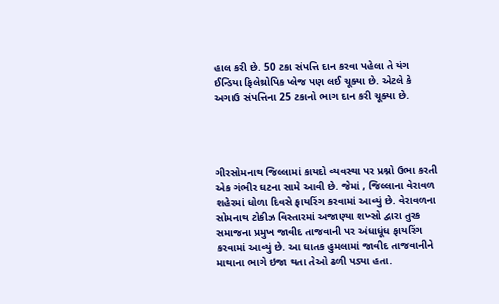હાલ કરી છે. 50 ટકા સંપત્તિ દાન કરવા પહેલા તે યંગ ઈન્ડિયા ફિલેથ્રોપિક પ્લેજ પણ લઈ ચૂક્યા છે. એટલે કે અગાઉ સંપત્તિના 25 ટકાનો ભાગ દાન કરી ચૂક્યા છે.




ગીરસોમનાથ જિલ્લામાં કાયદો વ્યવસ્થા પર પ્રશ્નો ઉભા કરતી એક ગંભીર ઘટના સામે આવી છે. જેમાં , જિલ્લાના વેરાવળ શહેરમાં ધોળા દિવસે ફાયરિંગ કરવામાં આવ્યું છે. વેરાવળના સોમનાથ ટોકીઝ વિસ્તારમાં અજાણ્યા શખ્સો દ્વારા તુરક સમાજના પ્રમુખ જાવીદ તાજવાની પર અંધાધૂંધ ફાયરિંગ કરવામાં આવ્યું છે. આ ઘાતક હુમલામાં જાવીદ તાજવાનીને માથાના ભાગે ઇજા થતા તેઓ ઢળી પડ્યા હતા.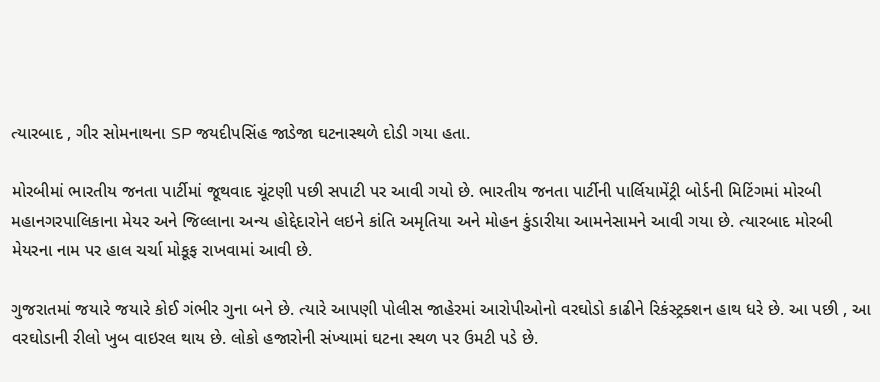ત્યારબાદ , ગીર સોમનાથના SP જયદીપસિંહ જાડેજા ઘટનાસ્થળે દોડી ગયા હતા.

મોરબીમાં ભારતીય જનતા પાર્ટીમાં જૂથવાદ ચૂંટણી પછી સપાટી પર આવી ગયો છે. ભારતીય જનતા પાર્ટીની પાર્લિયામેંટ્રી બોર્ડની મિટિંગમાં મોરબી મહાનગરપાલિકાના મેયર અને જિલ્લાના અન્ય હોદ્દેદારોને લઇને કાંતિ અમૃતિયા અને મોહન કુંડારીયા આમનેસામને આવી ગયા છે. ત્યારબાદ મોરબી મેયરના નામ પર હાલ ચર્ચા મોકૂફ રાખવામાં આવી છે.

ગુજરાતમાં જયારે જયારે કોઈ ગંભીર ગુના બને છે. ત્યારે આપણી પોલીસ જાહેરમાં આરોપીઓનો વરઘોડો કાઢીને રિકંસ્ટ્રક્શન હાથ ધરે છે. આ પછી , આ વરઘોડાની રીલો ખુબ વાઇરલ થાય છે. લોકો હજારોની સંખ્યામાં ઘટના સ્થળ પર ઉમટી પડે છે.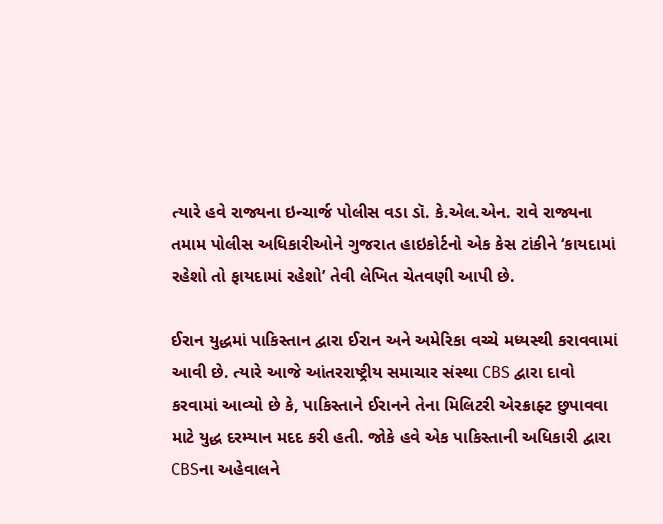ત્યારે હવે રાજ્યના ઇન્ચાર્જ પોલીસ વડા ડૉ. કે.એલ.એન. રાવે રાજ્યના તમામ પોલીસ અધિકારીઓને ગુજરાત હાઇકોર્ટનો એક કેસ ટાંકીને ‘કાયદામાં રહેશો તો ફાયદામાં રહેશો’ તેવી લેખિત ચેતવણી આપી છે.

ઈરાન યુદ્ધમાં પાકિસ્તાન દ્વારા ઈરાન અને અમેરિકા વચ્ચે મધ્યસ્થી કરાવવામાં આવી છે. ત્યારે આજે આંતરરાષ્ટ્રીય સમાચાર સંસ્થા CBS દ્વારા દાવો કરવામાં આવ્યો છે કે, પાકિસ્તાને ઈરાનને તેના મિલિટરી એરક્રાફ્ટ છુપાવવા માટે યુદ્ધ દરમ્યાન મદદ કરી હતી. જોકે હવે એક પાકિસ્તાની અધિકારી દ્વારા CBSના અહેવાલને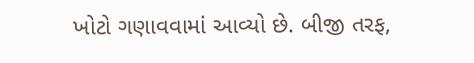ખોટો ગણાવવામાં આવ્યો છે. બીજી તરફ,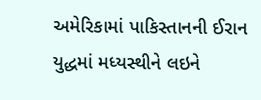અમેરિકામાં પાકિસ્તાનની ઈરાન યુદ્ધમાં મધ્યસ્થીને લઇને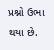પ્રશ્નો ઉભા થયા છે.